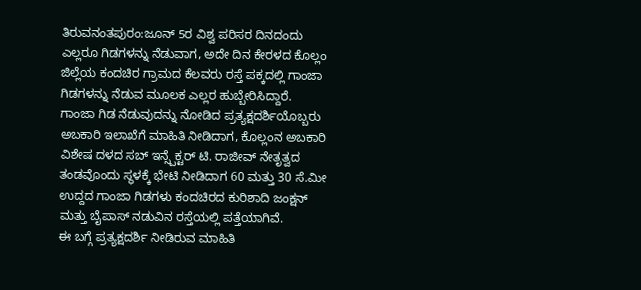ತಿರುವನಂತಪುರಂ:ಜೂನ್ 5ರ ವಿಶ್ವ ಪರಿಸರ ದಿನದಂದು ಎಲ್ಲರೂ ಗಿಡಗಳನ್ನು ನೆಡುವಾಗ, ಅದೇ ದಿನ ಕೇರಳದ ಕೊಲ್ಲಂ ಜಿಲ್ಲೆಯ ಕಂದಚಿರ ಗ್ರಾಮದ ಕೆಲವರು ರಸ್ತೆ ಪಕ್ಕದಲ್ಲಿ ಗಾಂಜಾ ಗಿಡಗಳನ್ನು ನೆಡುವ ಮೂಲಕ ಎಲ್ಲರ ಹುಬ್ಬೇರಿಸಿದ್ದಾರೆ.
ಗಾಂಜಾ ಗಿಡ ನೆಡುವುದನ್ನು ನೋಡಿದ ಪ್ರತ್ಯಕ್ಷದರ್ಶಿಯೊಬ್ಬರು ಅಬಕಾರಿ ಇಲಾಖೆಗೆ ಮಾಹಿತಿ ನೀಡಿದಾಗ, ಕೊಲ್ಲಂನ ಅಬಕಾರಿ ವಿಶೇಷ ದಳದ ಸಬ್ ಇನ್ಸ್ಪೆಕ್ಟರ್ ಟಿ. ರಾಜೀವ್ ನೇತೃತ್ವದ ತಂಡವೊಂದು ಸ್ಥಳಕ್ಕೆ ಭೇಟಿ ನೀಡಿದಾಗ 60 ಮತ್ತು 30 ಸೆ.ಮೀ ಉದ್ದದ ಗಾಂಜಾ ಗಿಡಗಳು ಕಂದಚಿರದ ಕುರಿಶಾದಿ ಜಂಕ್ಷನ್ ಮತ್ತು ಬೈಪಾಸ್ ನಡುವಿನ ರಸ್ತೆಯಲ್ಲಿ ಪತ್ತೆಯಾಗಿವೆ.
ಈ ಬಗ್ಗೆ ಪ್ರತ್ಯಕ್ಷದರ್ಶಿ ನೀಡಿರುವ ಮಾಹಿತಿ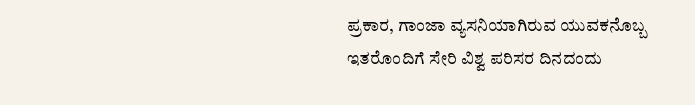ಪ್ರಕಾರ, ಗಾಂಜಾ ವ್ಯಸನಿಯಾಗಿರುವ ಯುವಕನೊಬ್ಬ ಇತರೊಂದಿಗೆ ಸೇರಿ ವಿಶ್ವ ಪರಿಸರ ದಿನದಂದು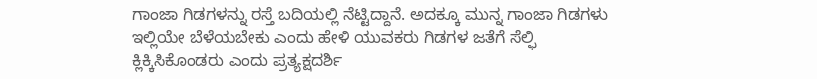ಗಾಂಜಾ ಗಿಡಗಳನ್ನು ರಸ್ತೆ ಬದಿಯಲ್ಲಿ ನೆಟ್ಟಿದ್ದಾನೆ. ಅದಕ್ಕೂ ಮುನ್ನ ಗಾಂಜಾ ಗಿಡಗಳು ಇಲ್ಲಿಯೇ ಬೆಳೆಯಬೇಕು ಎಂದು ಹೇಳಿ ಯುವಕರು ಗಿಡಗಳ ಜತೆಗೆ ಸೆಲ್ಫಿ ಕ್ಲಿಕ್ಕಿಸಿಕೊಂಡರು ಎಂದು ಪ್ರತ್ಯಕ್ಷದರ್ಶಿ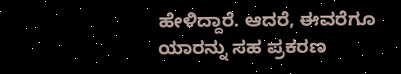ಹೇಳಿದ್ದಾರೆ. ಆದರೆ, ಈವರೆಗೂ ಯಾರನ್ನು ಸಹ ಪ್ರಕರಣ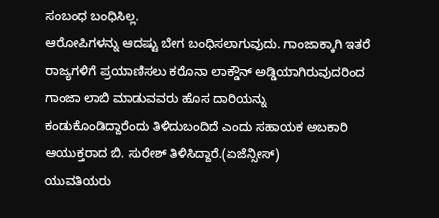ಸಂಬಂಧ ಬಂಧಿಸಿಲ್ಲ.
ಆರೋಪಿಗಳನ್ನು ಆದಷ್ಟು ಬೇಗ ಬಂಧಿಸಲಾಗುವುದು. ಗಾಂಜಾಕ್ಕಾಗಿ ಇತರೆ ರಾಜ್ಯಗಳಿಗೆ ಪ್ರಯಾಣಿಸಲು ಕರೊನಾ ಲಾಕ್ಡೌನ್ ಅಡ್ಡಿಯಾಗಿರುವುದರಿಂದ ಗಾಂಜಾ ಲಾಬಿ ಮಾಡುವವರು ಹೊಸ ದಾರಿಯನ್ನು ಕಂಡುಕೊಂಡಿದ್ದಾರೆಂದು ತಿಳಿದುಬಂದಿದೆ ಎಂದು ಸಹಾಯಕ ಅಬಕಾರಿ ಆಯುಕ್ತರಾದ ಬಿ. ಸುರೇಶ್ ತಿಳಿಸಿದ್ದಾರೆ.(ಏಜೆನ್ಸೀಸ್)
ಯುವತಿಯರು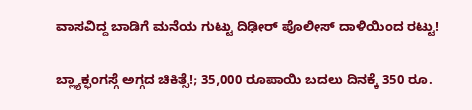ವಾಸವಿದ್ದ ಬಾಡಿಗೆ ಮನೆಯ ಗುಟ್ಟು ದಿಢೀರ್ ಪೊಲೀಸ್ ದಾಳಿಯಿಂದ ರಟ್ಟು!

ಬ್ಲ್ಯಾಕ್ಫಂಗಸ್ಗೆ ಅಗ್ಗದ ಚಿಕಿತ್ಸೆ!; 35,000 ರೂಪಾಯಿ ಬದಲು ದಿನಕ್ಕೆ 350 ರೂ.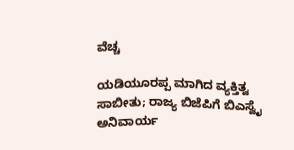ವೆಚ್ಚ

ಯಡಿಯೂರಪ್ಪ ಮಾಗಿದ ವ್ಯಕ್ತಿತ್ವ ಸಾಬೀತು; ರಾಜ್ಯ ಬಿಜೆಪಿಗೆ ಬಿಎಸ್ವೈ ಅನಿವಾರ್ಯ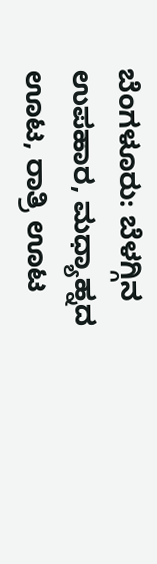ಬೆಂಗಳೂರು: ಬೆಳಗ್ಗಿನ ಉಪಹಾರ, ಮಧ್ಯಾಹ್ನದ ಊಟ, ರಾತ್ರಿ ಊಟ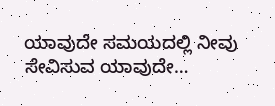ಯಾವುದೇ ಸಮಯದಲ್ಲಿ ನೀವು ಸೇವಿಸುವ ಯಾವುದೇ…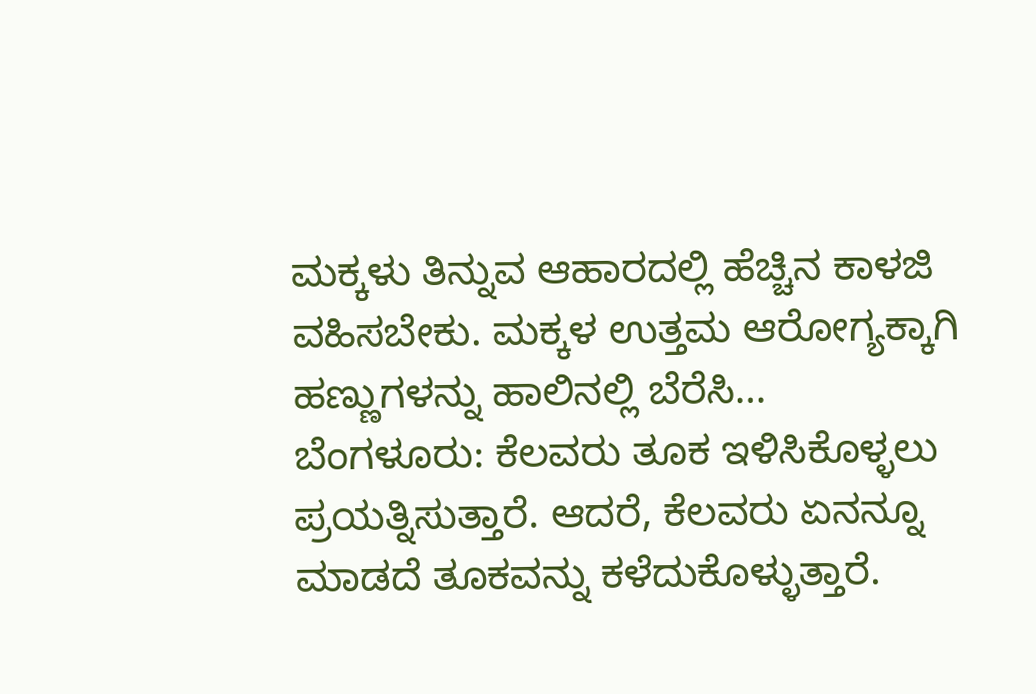ಮಕ್ಕಳು ತಿನ್ನುವ ಆಹಾರದಲ್ಲಿ ಹೆಚ್ಚಿನ ಕಾಳಜಿ ವಹಿಸಬೇಕು. ಮಕ್ಕಳ ಉತ್ತಮ ಆರೋಗ್ಯಕ್ಕಾಗಿ ಹಣ್ಣುಗಳನ್ನು ಹಾಲಿನಲ್ಲಿ ಬೆರೆಸಿ…
ಬೆಂಗಳೂರು: ಕೆಲವರು ತೂಕ ಇಳಿಸಿಕೊಳ್ಳಲು ಪ್ರಯತ್ನಿಸುತ್ತಾರೆ. ಆದರೆ, ಕೆಲವರು ಏನನ್ನೂ ಮಾಡದೆ ತೂಕವನ್ನು ಕಳೆದುಕೊಳ್ಳುತ್ತಾರೆ.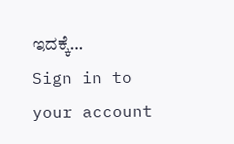ಇದಕ್ಕೆ…
Sign in to your account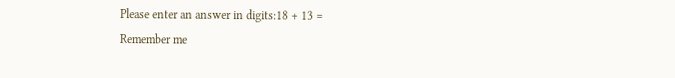Please enter an answer in digits:18 + 13 =
Remember me